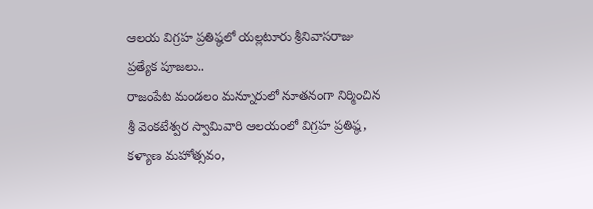ఆలయ విగ్రహ ప్రతిష్ఠలో యల్లటూరు శ్రీనివాసరాజు ప్రత్యేక పూజలు..
రాజంపేట మండలం మన్నూరులో నూతనంగా నిర్మించిన శ్రీ వెంకటేశ్వర స్వామివారి ఆలయంలో విగ్రహ ప్రతిష్ఠ, కళ్యాణ మహోత్సవం,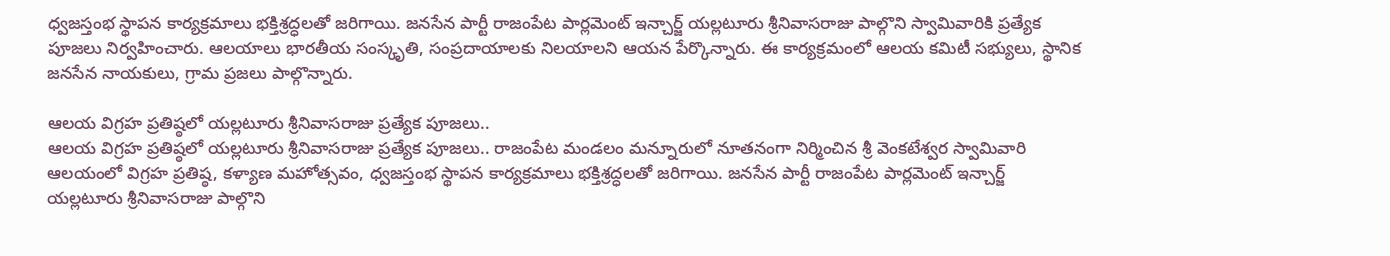ధ్వజస్తంభ స్థాపన కార్యక్రమాలు భక్తిశ్రద్ధలతో జరిగాయి. జనసేన పార్టీ రాజంపేట పార్లమెంట్ ఇన్చార్జ్ యల్లటూరు శ్రీనివాసరాజు పాల్గొని స్వామివారికి ప్రత్యేక పూజలు నిర్వహించారు. ఆలయాలు భారతీయ సంస్కృతి, సంప్రదాయాలకు నిలయాలని ఆయన పేర్కొన్నారు. ఈ కార్యక్రమంలో ఆలయ కమిటీ సభ్యులు, స్థానిక జనసేన నాయకులు, గ్రామ ప్రజలు పాల్గొన్నారు.

ఆలయ విగ్రహ ప్రతిష్ఠలో యల్లటూరు శ్రీనివాసరాజు ప్రత్యేక పూజలు..
ఆలయ విగ్రహ ప్రతిష్ఠలో యల్లటూరు శ్రీనివాసరాజు ప్రత్యేక పూజలు.. రాజంపేట మండలం మన్నూరులో నూతనంగా నిర్మించిన శ్రీ వెంకటేశ్వర స్వామివారి ఆలయంలో విగ్రహ ప్రతిష్ఠ, కళ్యాణ మహోత్సవం, ధ్వజస్తంభ స్థాపన కార్యక్రమాలు భక్తిశ్రద్ధలతో జరిగాయి. జనసేన పార్టీ రాజంపేట పార్లమెంట్ ఇన్చార్జ్ యల్లటూరు శ్రీనివాసరాజు పాల్గొని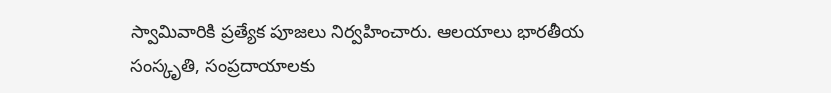స్వామివారికి ప్రత్యేక పూజలు నిర్వహించారు. ఆలయాలు భారతీయ సంస్కృతి, సంప్రదాయాలకు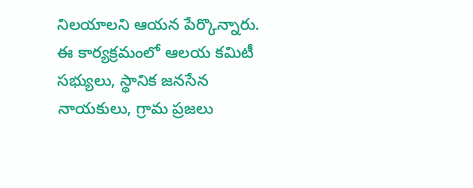నిలయాలని ఆయన పేర్కొన్నారు. ఈ కార్యక్రమంలో ఆలయ కమిటీ సభ్యులు, స్థానిక జనసేన నాయకులు, గ్రామ ప్రజలు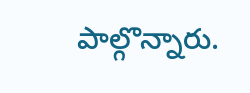పాల్గొన్నారు.